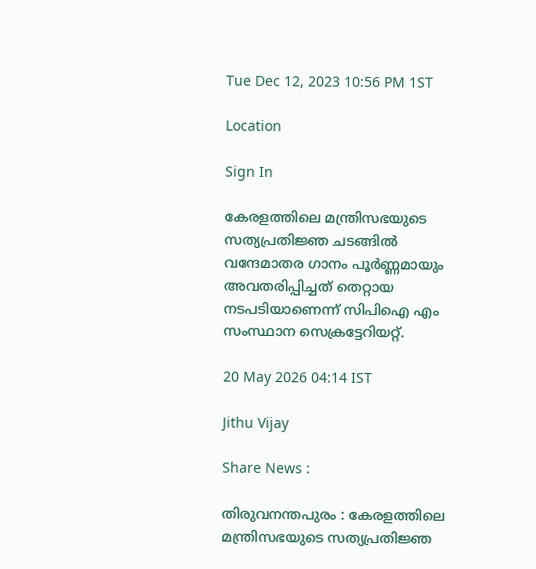Tue Dec 12, 2023 10:56 PM 1ST

Location

Sign In

കേരളത്തിലെ മന്ത്രിസഭയുടെ സത്യപ്രതിജ്ഞ ചടങ്ങില്‍ വന്ദേമാതര ഗാനം പൂര്‍ണ്ണമായും അവതരിപ്പിച്ചത്‌ തെറ്റായ നടപടിയാണെന്ന് സിപിഐ എം സംസ്ഥാന സെക്രട്ടേറിയറ്റ്‌.

20 May 2026 04:14 IST

Jithu Vijay

Share News :

തിരുവനന്തപുരം : കേരളത്തിലെ മന്ത്രിസഭയുടെ സത്യപ്രതിജ്ഞ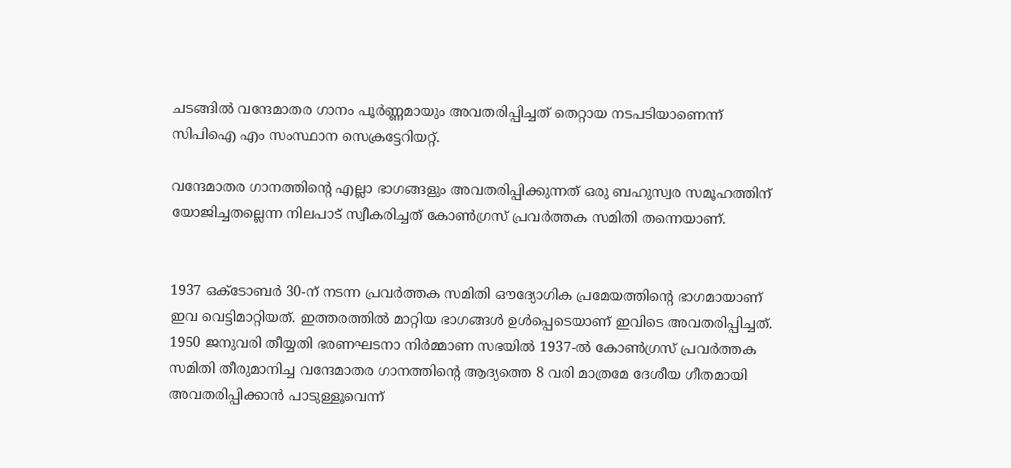ചടങ്ങില്‍ വന്ദേമാതര ഗാനം പൂര്‍ണ്ണമായും അവതരിപ്പിച്ചത്‌ തെറ്റായ നടപടിയാണെന്ന് സിപിഐ എം സംസ്ഥാന സെക്രട്ടേറിയറ്റ്‌.

വന്ദേമാതര ഗാനത്തിന്റെ എല്ലാ ഭാഗങ്ങളും അവതരിപ്പിക്കുന്നത്‌ ഒരു ബഹുസ്വര സമൂഹത്തിന്‌ യോജിച്ചതല്ലെന്ന നിലപാട്‌ സ്വീകരിച്ചത്‌ കോണ്‍ഗ്രസ്‌ പ്രവര്‍ത്തക സമിതി തന്നെയാണ്‌.


1937 ഒക്‌ടോബര്‍ 30-ന്‌ നടന്ന പ്രവര്‍ത്തക സമിതി ഔദ്യോഗിക പ്രമേയത്തിന്റെ ഭാഗമായാണ്‌ ഇവ വെട്ടിമാറ്റിയത്‌. ഇത്തരത്തില്‍ മാറ്റിയ ഭാഗങ്ങള്‍ ഉള്‍പ്പെടെയാണ്‌ ഇവിടെ അവതരിപ്പിച്ചത്‌. 1950 ജനുവരി തീയ്യതി ഭരണഘടനാ നിര്‍മ്മാണ സഭയില്‍ 1937-ല്‍ കോണ്‍ഗ്രസ്‌ പ്രവര്‍ത്തക സമിതി തീരുമാനിച്ച വന്ദേമാതര ഗാനത്തിന്റെ ആദ്യത്തെ 8 വരി മാത്രമേ ദേശീയ ഗീതമായി അവതരിപ്പിക്കാന്‍ പാടുള്ളൂവെന്ന്‌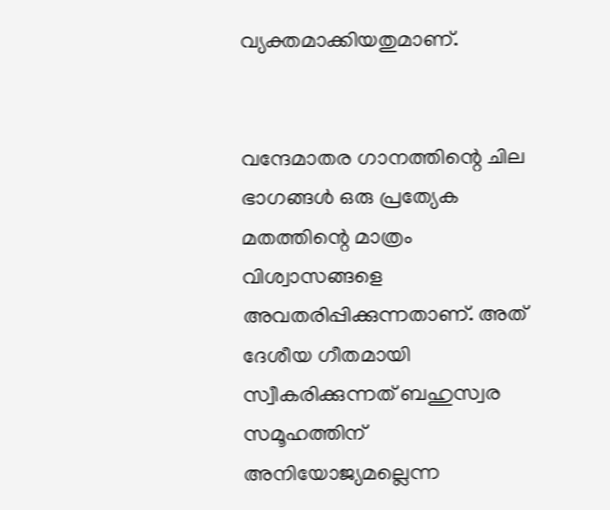വ്യക്തമാക്കിയതുമാണ്‌.


വന്ദേമാതര ഗാനത്തിന്റെ ചില ഭാഗങ്ങള്‍ ഒരു പ്രത്യേക മതത്തിന്റെ മാത്രം വിശ്വാസങ്ങളെ അവതരിപ്പിക്കുന്നതാണ്‌. അത്‌ ദേശീയ ഗീതമായി സ്വീകരിക്കുന്നത്‌ ബഹുസ്വര സമൂഹത്തിന്‌ അനിയോജ്യമല്ലെന്ന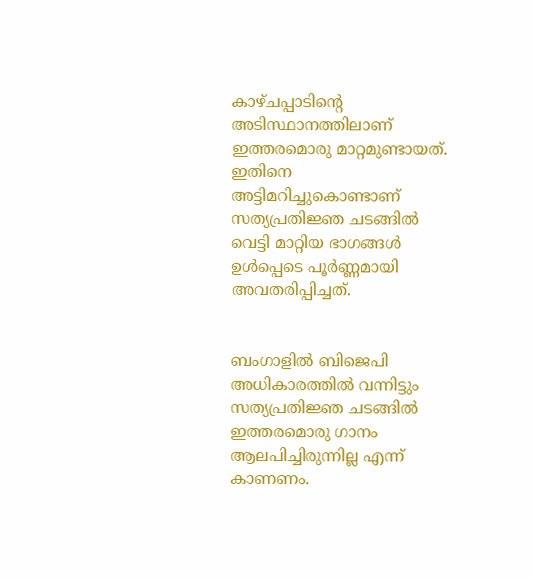കാഴ്‌ചപ്പാടിന്റെ അടിസ്ഥാനത്തിലാണ്‌ ഇത്തരമൊരു മാറ്റമുണ്ടായത്‌. ഇതിനെ അട്ടിമറിച്ചുകൊണ്ടാണ്‌ സത്യപ്രതിജ്ഞ ചടങ്ങില്‍ വെട്ടി മാറ്റിയ ഭാഗങ്ങള്‍ ഉള്‍പ്പെടെ പൂര്‍ണ്ണമായി അവതരിപ്പിച്ചത്‌.


ബംഗാളില്‍ ബിജെപി അധികാരത്തില്‍ വന്നിട്ടും സത്യപ്രതിജ്ഞ ചടങ്ങില്‍ ഇത്തരമൊരു ഗാനം ആലപിച്ചിരുന്നില്ല എന്ന്‌ കാണണം.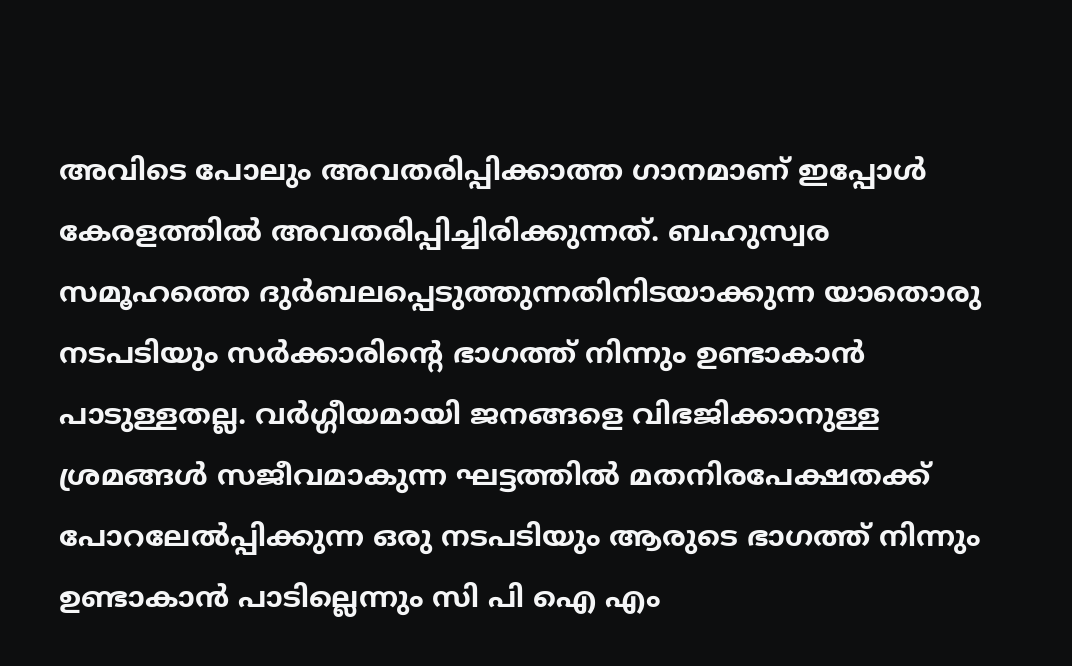അവിടെ പോലും അവതരിപ്പിക്കാത്ത ഗാനമാണ്‌ ഇപ്പോള്‍ കേരളത്തില്‍ അവതരിപ്പിച്ചിരിക്കുന്നത്‌. ബഹുസ്വര സമൂഹത്തെ ദുര്‍ബലപ്പെടുത്തുന്നതിനിടയാക്കുന്ന യാതൊരു നടപടിയും സര്‍ക്കാരിന്റെ ഭാഗത്ത്‌ നിന്നും ഉണ്ടാകാന്‍ പാടുള്ളതല്ല. വര്‍ഗ്ഗീയമായി ജനങ്ങളെ വിഭജിക്കാനുള്ള ശ്രമങ്ങള്‍ സജീവമാകുന്ന ഘട്ടത്തില്‍ മതനിരപേക്ഷതക്ക്‌ പോറലേല്‍പ്പിക്കുന്ന ഒരു നടപടിയും ആരുടെ ഭാഗത്ത്‌ നിന്നും ഉണ്ടാകാന്‍ പാടില്ലെന്നും സി പി ഐ എം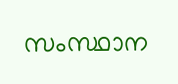സംസ്ഥാന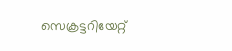സെക്രട്ടറിയേറ്റ്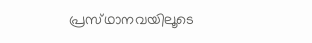പ്രസ്‌ഥാനവയിലൂടെ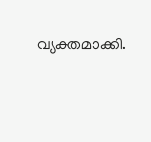വ്യക്തമാക്കി.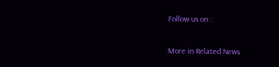Follow us on :

More in Related News